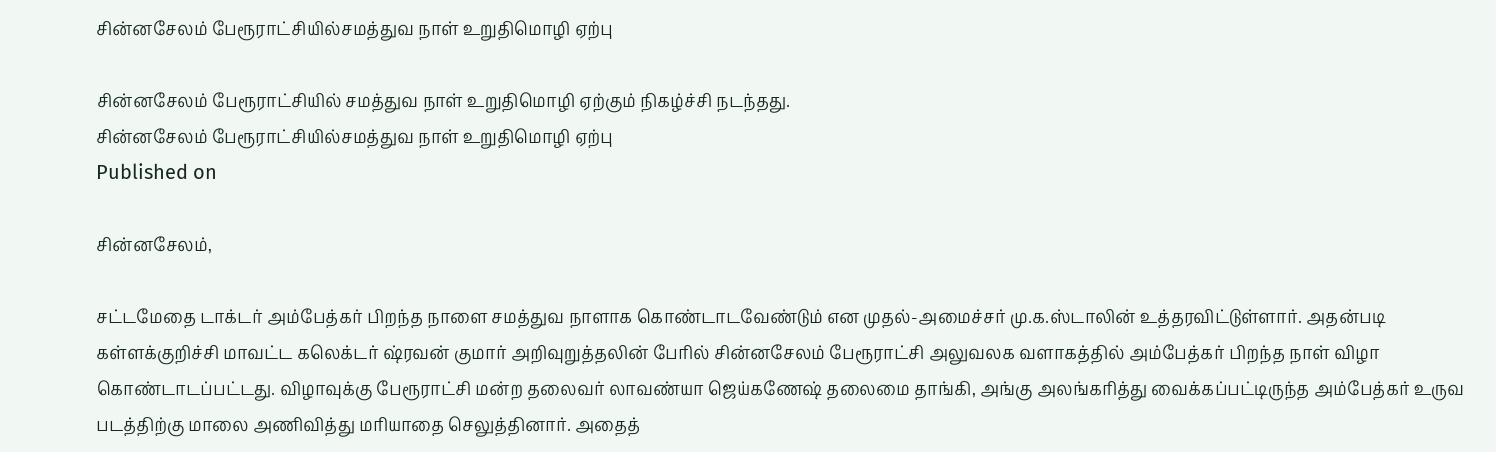சின்னசேலம் பேரூராட்சியில்சமத்துவ நாள் உறுதிமொழி ஏற்பு

சின்னசேலம் பேரூராட்சியில் சமத்துவ நாள் உறுதிமொழி ஏற்கும் நிகழ்ச்சி நடந்தது.
சின்னசேலம் பேரூராட்சியில்சமத்துவ நாள் உறுதிமொழி ஏற்பு
Published on

சின்னசேலம்,

சட்டமேதை டாக்டர் அம்பேத்கர் பிறந்த நாளை சமத்துவ நாளாக கொண்டாடவேண்டும் என முதல்-அமைச்சர் மு.க.ஸ்டாலின் உத்தரவிட்டுள்ளார். அதன்படி கள்ளக்குறிச்சி மாவட்ட கலெக்டர் ஷ்ரவன் குமார் அறிவுறுத்தலின் பேரில் சின்னசேலம் பேரூராட்சி அலுவலக வளாகத்தில் அம்பேத்கர் பிறந்த நாள் விழா கொண்டாடப்பட்டது. விழாவுக்கு பேரூராட்சி மன்ற தலைவர் லாவண்யா ஜெய்கணேஷ் தலைமை தாங்கி, அங்கு அலங்கரித்து வைக்கப்பட்டிருந்த அம்பேத்கர் உருவ படத்திற்கு மாலை அணிவித்து மரியாதை செலுத்தினார். அதைத்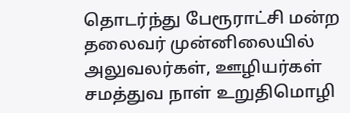தொடர்ந்து பேரூராட்சி மன்ற தலைவர் முன்னிலையில் அலுவலர்கள், ஊழியர்கள் சமத்துவ நாள் உறுதிமொழி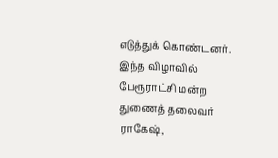எடுத்துக் கொண்டனர். இந்த விழாவில் பேரூராட்சி மன்ற துணைத் தலைவர் ராகேஷ்,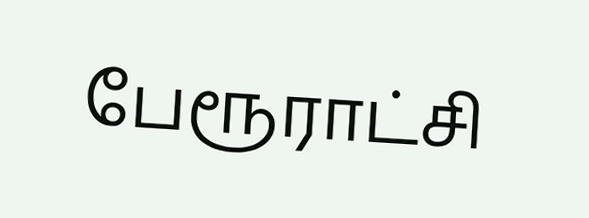பேரூராட்சி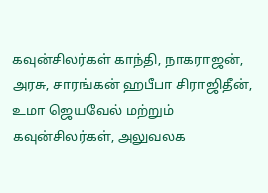கவுன்சிலர்கள் காந்தி, நாகராஜன், அரசு, சாரங்கன் ஹபீபா சிராஜிதீன், உமா ஜெயவேல் மற்றும் கவுன்சிலர்கள், அலுவலக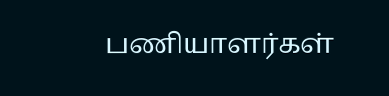பணியாளர்கள்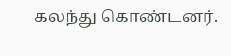கலந்து கொண்டனர்.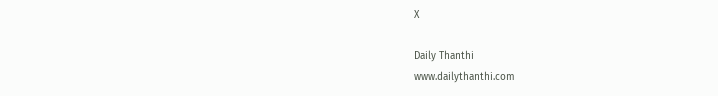X

Daily Thanthi
www.dailythanthi.com